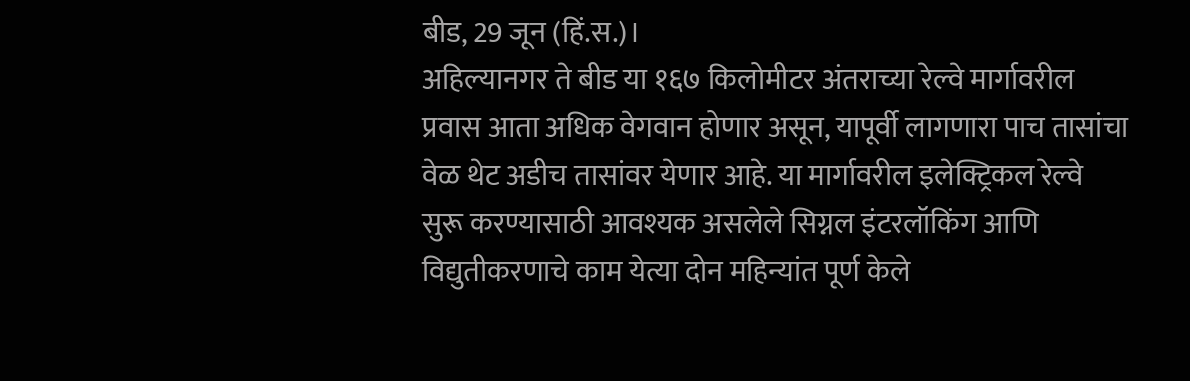बीड, 29 जून (हिं.स.)।
अहिल्यानगर ते बीड या १६७ किलोमीटर अंतराच्या रेल्वे मार्गावरील प्रवास आता अधिक वेगवान होणार असून, यापूर्वी लागणारा पाच तासांचा वेळ थेट अडीच तासांवर येणार आहे. या मार्गावरील इलेक्ट्रिकल रेल्वे सुरू करण्यासाठी आवश्यक असलेले सिग्नल इंटरलॉकिंग आणि विद्युतीकरणाचे काम येत्या दोन महिन्यांत पूर्ण केले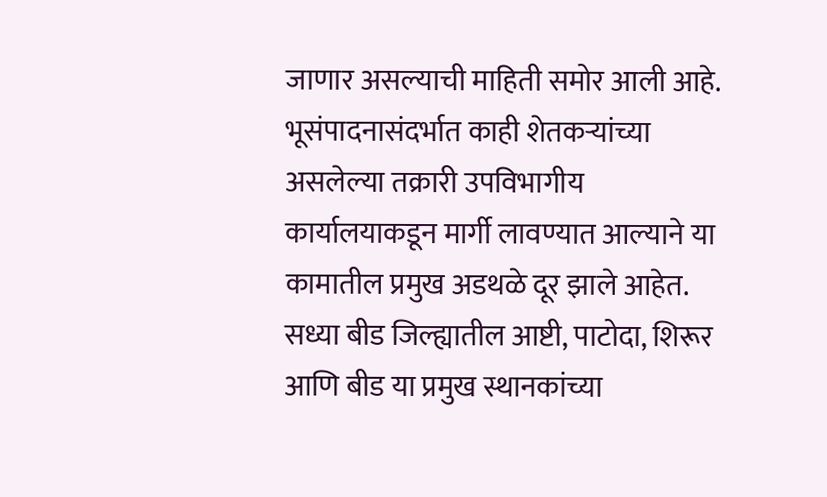जाणार असल्याची माहिती समोर आली आहे. भूसंपादनासंदर्भात काही शेतकऱ्यांच्या असलेल्या तक्रारी उपविभागीय कार्यालयाकडून मार्गी लावण्यात आल्याने या कामातील प्रमुख अडथळे दूर झाले आहेत. सध्या बीड जिल्ह्यातील आष्टी, पाटोदा, शिरूर आणि बीड या प्रमुख स्थानकांच्या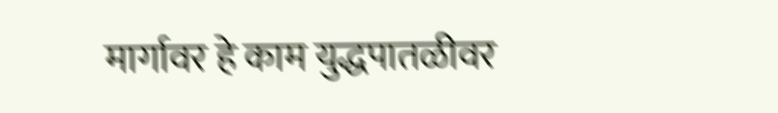मार्गावर हे काम युद्धपातळीवर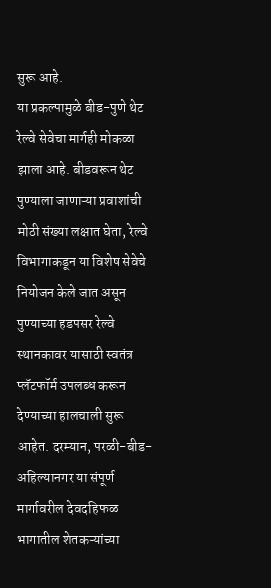सुरू आहे.
या प्रकल्पामुळे बीड-पुणे थेट रेल्वे सेवेचा मार्गही मोकळा झाला आहे. बीडवरून थेट पुण्याला जाणाऱ्या प्रवाशांची मोठी संख्या लक्षात घेता, रेल्वे विभागाकडून या विशेष सेवेचे नियोजन केले जात असून पुण्याच्या हडपसर रेल्वे स्थानकावर यासाठी स्वतंत्र प्लॅटफॉर्म उपलब्ध करून देण्याच्या हालचाली सुरू आहेत. दरम्यान, परळी-बीड-अहिल्यानगर या संपूर्ण मार्गावरील देवदहिफळ भागातील शेतकऱ्यांच्या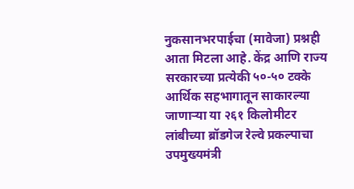नुकसानभरपाईचा (मावेजा) प्रश्नही आता मिटला आहे. केंद्र आणि राज्य सरकारच्या प्रत्येकी ५०-५० टक्के आर्थिक सहभागातून साकारल्या जाणाऱ्या या २६१ किलोमीटर लांबीच्या ब्रॉडगेज रेल्वे प्रकल्पाचा उपमुख्यमंत्री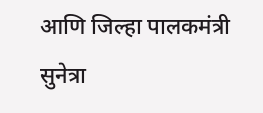आणि जिल्हा पालकमंत्री सुनेत्रा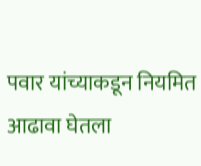पवार यांच्याकडून नियमित आढावा घेतला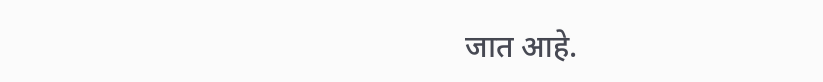जात आहे.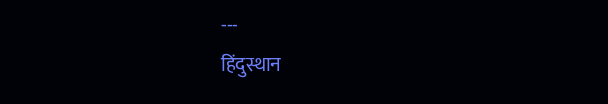---
हिंदुस्थान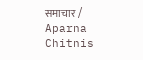समाचार / Aparna Chitnis